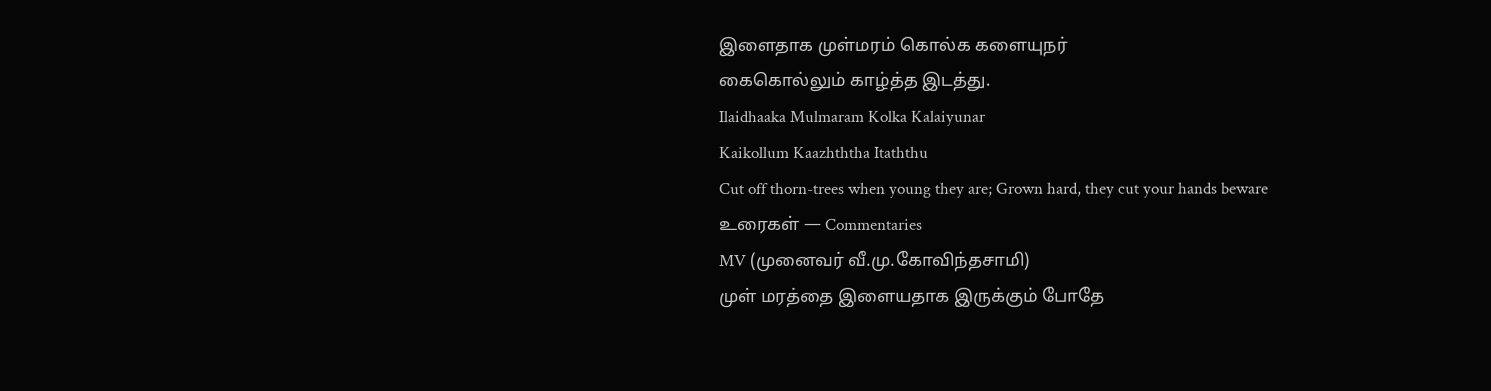இளைதாக முள்மரம் கொல்க களையுநர்
கைகொல்லும் காழ்த்த இடத்து.
Ilaidhaaka Mulmaram Kolka Kalaiyunar
Kaikollum Kaazhththa Itaththu
Cut off thorn-trees when young they are; Grown hard, they cut your hands beware
உரைகள் — Commentaries
MV (முனைவர் வீ.மு.கோவிந்தசாமி)
முள் மரத்தை இளையதாக இருக்கும் போதே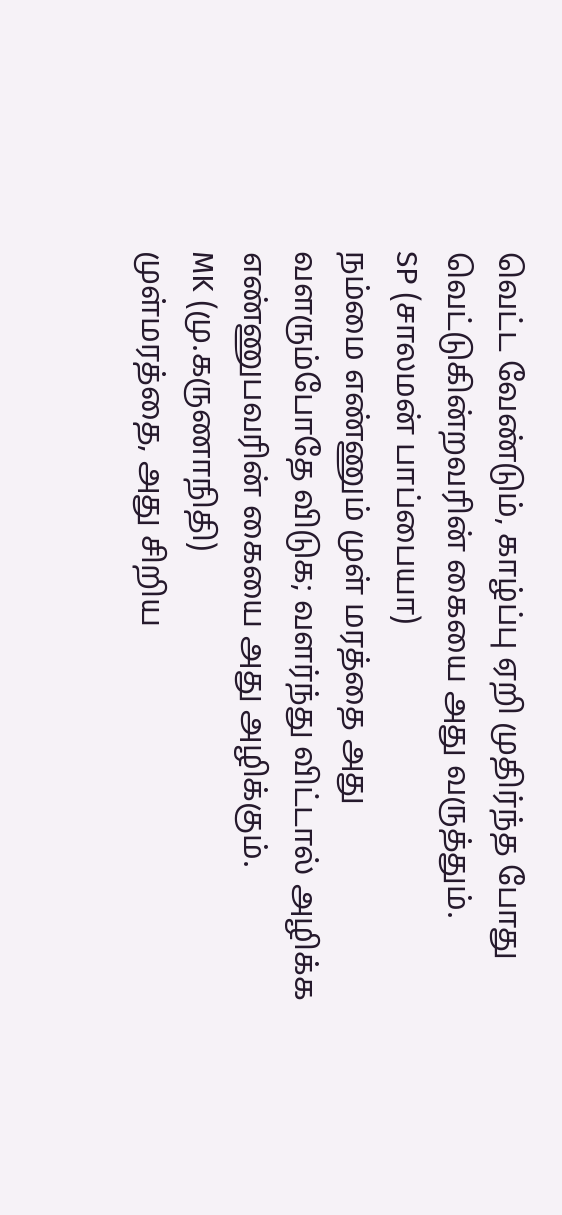வெட்ட வேண்டும், காழ்ப்பு ஏறி முதிர்ந்த போது வெட்டுகின்றவரின் கையை அது வருத்தும்.
SP (சாலமன் பாப்பையா)
நம்மை எண்ணும் முள் மரத்தை அது வளரும்போதே விடுக; வளர்ந்து விட்டால் அழிக்க எண்ணுபவரின் கையை அது அழிக்கும்.
MK (மு.கருணாநிதி)
முள்மரத்தை, அது சிறிய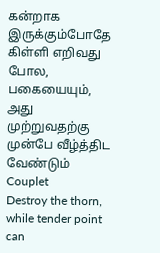கன்றாக இருக்கும்போதே கிள்ளி எறிவது போல, பகையையும், அது முற்றுவதற்கு முன்பே வீழ்த்திட வேண்டும்
Couplet
Destroy the thorn, while tender point can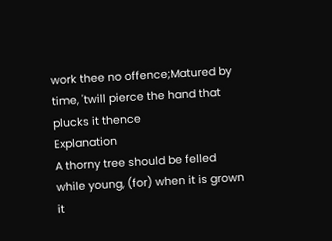work thee no offence;Matured by time, 'twill pierce the hand that plucks it thence
Explanation
A thorny tree should be felled while young, (for) when it is grown it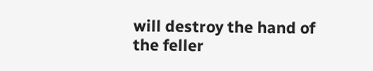will destroy the hand of the feller